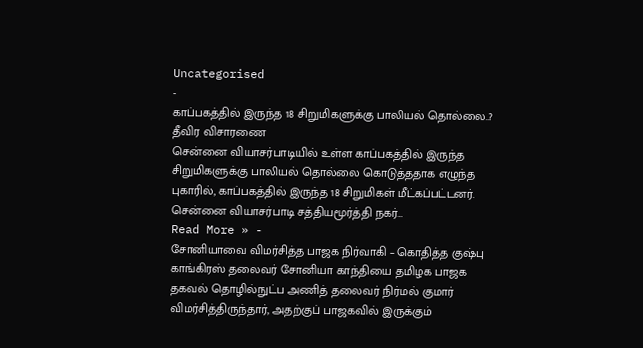Uncategorised
-
காப்பகத்தில் இருந்த 18 சிறுமிகளுக்கு பாலியல் தொல்லை..? தீவிர விசாரணை
சென்னை வியாசர்பாடியில் உள்ள காப்பகத்தில் இருந்த சிறுமிகளுக்கு பாலியல் தொல்லை கொடுத்ததாக எழுந்த புகாரில், காப்பகத்தில் இருந்த 18 சிறுமிகள் மீட்கப்பட்டனர். சென்னை வியாசர்பாடி சத்தியமூர்த்தி நகர்…
Read More » -
சோனியாவை விமர்சித்த பாஜக நிர்வாகி – கொதித்த குஷ்பு
காங்கிரஸ் தலைவர் சோனியா காந்தியை தமிழக பாஜக தகவல் தொழில்நுட்ப அணித் தலைவர் நிர்மல் குமார் விமர்சித்திருந்தார், அதற்குப் பாஜகவில் இருக்கும்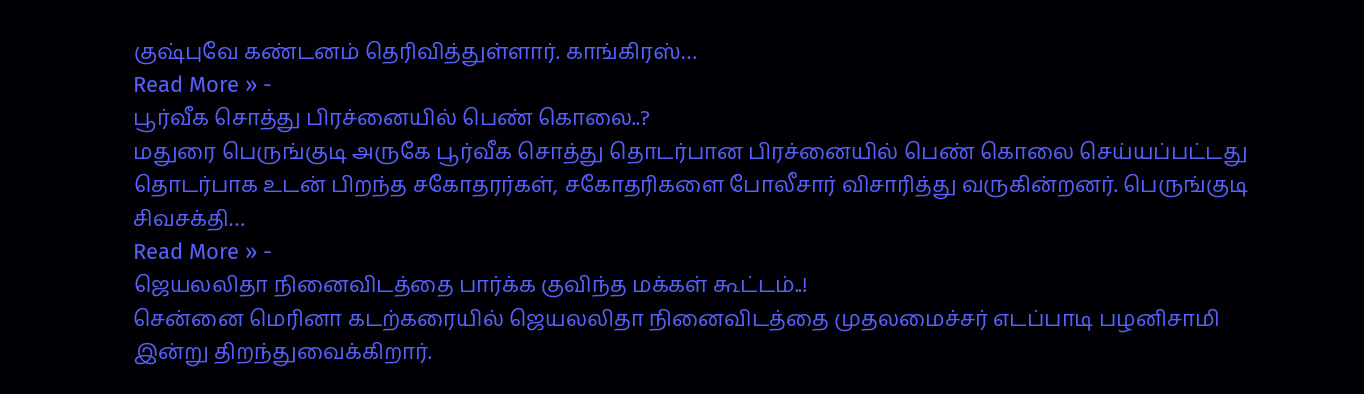குஷ்புவே கண்டனம் தெரிவித்துள்ளார். காங்கிரஸ்…
Read More » -
பூர்வீக சொத்து பிரச்னையில் பெண் கொலை..?
மதுரை பெருங்குடி அருகே பூர்வீக சொத்து தொடர்பான பிரச்னையில் பெண் கொலை செய்யப்பட்டது தொடர்பாக உடன் பிறந்த சகோதரர்கள், சகோதரிகளை போலீசார் விசாரித்து வருகின்றனர். பெருங்குடி சிவசக்தி…
Read More » -
ஜெயலலிதா நினைவிடத்தை பார்க்க குவிந்த மக்கள் கூட்டம்..!
சென்னை மெரினா கடற்கரையில் ஜெயலலிதா நினைவிடத்தை முதலமைச்சர் எடப்பாடி பழனிசாமி இன்று திறந்துவைக்கிறார்.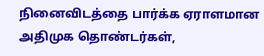நினைவிடத்தை பார்க்க ஏராளமான அதிமுக தொண்டர்கள்,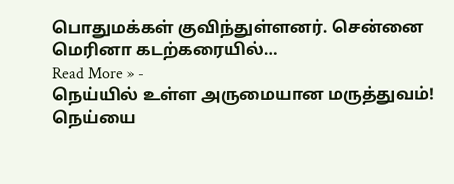பொதுமக்கள் குவிந்துள்ளனர். சென்னை மெரினா கடற்கரையில்…
Read More » -
நெய்யில் உள்ள அருமையான மருத்துவம்!
நெய்யை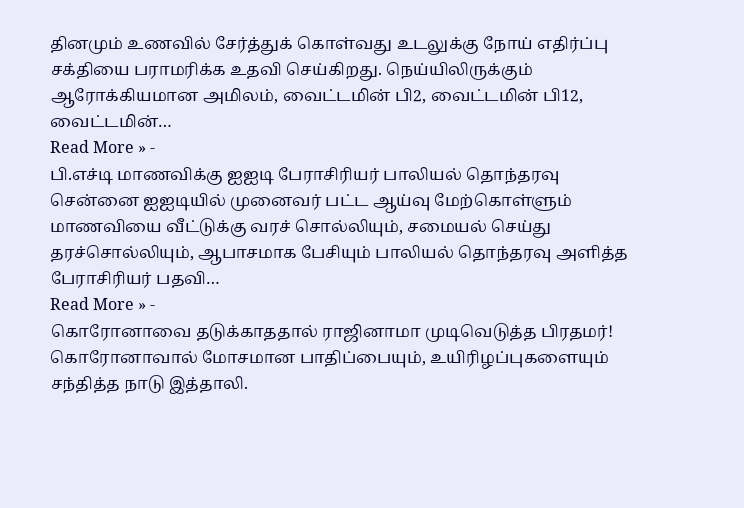தினமும் உணவில் சேர்த்துக் கொள்வது உடலுக்கு நோய் எதிர்ப்பு சக்தியை பராமரிக்க உதவி செய்கிறது. நெய்யிலிருக்கும் ஆரோக்கியமான அமிலம், வைட்டமின் பி2, வைட்டமின் பி12, வைட்டமின்…
Read More » -
பி.எச்டி மாணவிக்கு ஐஐடி பேராசிரியர் பாலியல் தொந்தரவு
சென்னை ஐஐடியில் முனைவர் பட்ட ஆய்வு மேற்கொள்ளும் மாணவியை வீட்டுக்கு வரச் சொல்லியும், சமையல் செய்து தரச்சொல்லியும், ஆபாசமாக பேசியும் பாலியல் தொந்தரவு அளித்த பேராசிரியர் பதவி…
Read More » -
கொரோனாவை தடுக்காததால் ராஜினாமா முடிவெடுத்த பிரதமர்!
கொரோனாவால் மோசமான பாதிப்பையும், உயிரிழப்புகளையும் சந்தித்த நாடு இத்தாலி.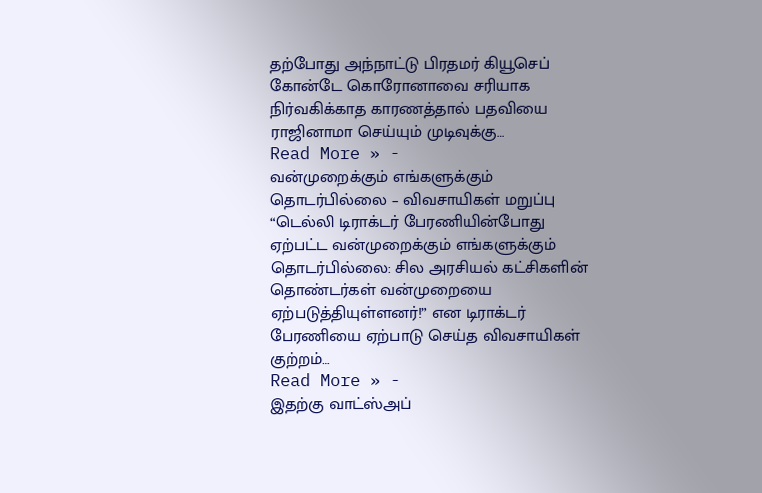தற்போது அந்நாட்டு பிரதமர் கியூசெப் கோன்டே கொரோனாவை சரியாக நிர்வகிக்காத காரணத்தால் பதவியை ராஜினாமா செய்யும் முடிவுக்கு…
Read More » -
வன்முறைக்கும் எங்களுக்கும் தொடர்பில்லை – விவசாயிகள் மறுப்பு
“டெல்லி டிராக்டர் பேரணியின்போது ஏற்பட்ட வன்முறைக்கும் எங்களுக்கும் தொடர்பில்லை: சில அரசியல் கட்சிகளின் தொண்டர்கள் வன்முறையை ஏற்படுத்தியுள்ளனர்!” என டிராக்டர் பேரணியை ஏற்பாடு செய்த விவசாயிகள் குற்றம்…
Read More » -
இதற்கு வாட்ஸ்அப்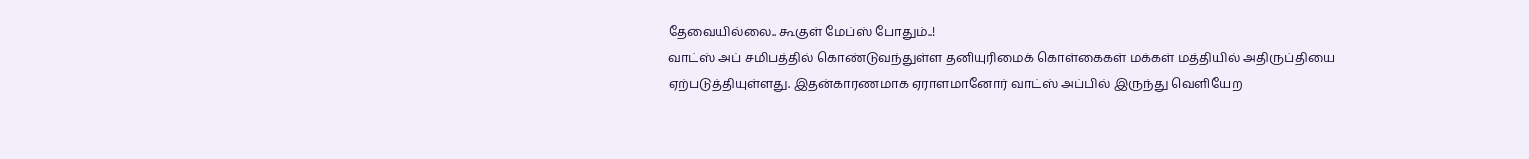தேவையில்லை.. கூகுள் மேப்ஸ் போதும்..!
வாட்ஸ் அப் சமிபத்தில் கொண்டுவந்துள்ள தனியுரிமைக் கொள்கைகள் மக்கள் மத்தியில் அதிருப்தியை ஏற்படுத்தியுள்ளது. இதன்காரணமாக ஏராளமானோர் வாட்ஸ் அப்பில் இருந்து வெளியேற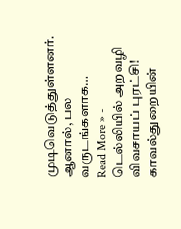முடிவெடுத்துள்ளனர். ஆனால், பல வருடங்களாக…
Read More » -
டெல்லியில் அறவழி விவசாயப் புரட்சி! காவல்துறையின்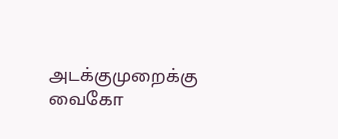அடக்குமுறைக்கு வைகோ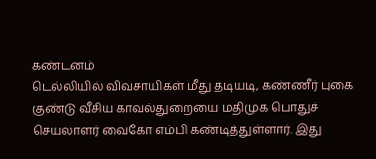கண்டனம்
டெல்லியில் விவசாயிகள் மீது தடியடி, கண்ணீர் புகை குண்டு வீசிய காவல்துறையை மதிமுக பொதுச் செயலாளர் வைகோ எம்பி கண்டித்துள்ளார். இது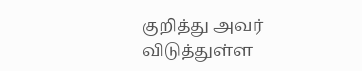குறித்து அவர் விடுத்துள்ள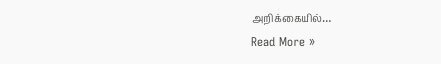அறிக்கையில்…
Read More »